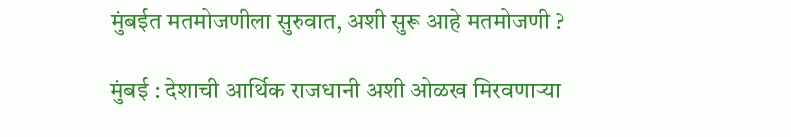मुंबईत मतमोजणीला सुरुवात, अशी सुरू आहे मतमोजणी ?

मुंबई : देशाची आर्थिक राजधानी अशी ओळख मिरवणाऱ्या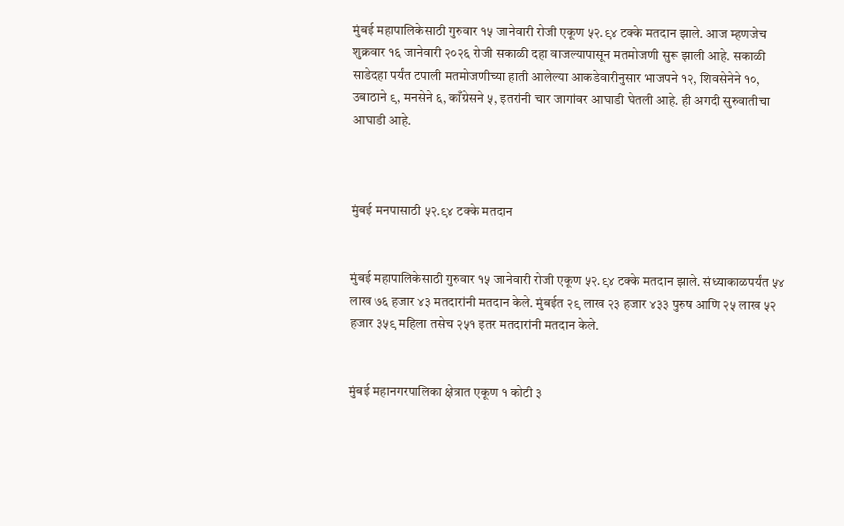मुंबई महापालिकेसाठी गुरुवार १५ जानेवारी रोजी एकूण ५२.९४ टक्के मतदान झाले. आज म्हणजेच शुक्रवार १६ जानेवारी २०२६ रोजी सकाळी दहा वाजल्यापासून मतमोजणी सुरू झाली आहे. सकाळी साडेदहा पर्यंत टपाली मतमोजणीच्या हाती आलेल्या आकडेवारीनुसार भाजपने १२, शिवसेनेने १०, उबाठाने ९, मनसेने ६, काँग्रेसने ५, इतरांनी चार जागांवर आघाडी घेतली आहे. ही अगदी सुरुवातीचा आघाडी आहे.



मुंबई मनपासाठी ५२.९४ टक्के मतदान


मुंबई महापालिकेसाठी गुरुवार १५ जानेवारी रोजी एकूण ५२.९४ टक्के मतदान झाले. संध्याकाळपर्यंत ५४ लाख ७६ हजार ४३ मतदारांनी मतदान केले. मुंबईत २९ लाख २३ हजार ४३३ पुरुष आणि २५ लाख ५२ हजार ३५९ महिला तसेच २५१ इतर मतदारांनी मतदान केले.


मुंबई महानगरपालिका क्षेत्रात एकूण १ कोटी ३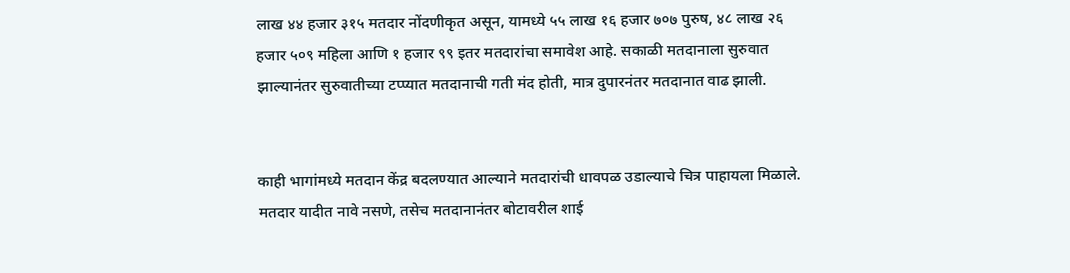लाख ४४ हजार ३१५ मतदार नोंदणीकृत असून, यामध्ये ५५ लाख १६ हजार ७०७ पुरुष, ४८ लाख २६ हजार ५०९ महिला आणि १ हजार ९९ इतर मतदारांचा समावेश आहे. सकाळी मतदानाला सुरुवात झाल्यानंतर सुरुवातीच्या टप्प्यात मतदानाची गती मंद होती, मात्र दुपारनंतर मतदानात वाढ झाली.


काही भागांमध्ये मतदान केंद्र बदलण्यात आल्याने मतदारांची धावपळ उडाल्याचे चित्र पाहायला मिळाले. मतदार यादीत नावे नसणे, तसेच मतदानानंतर बोटावरील शाई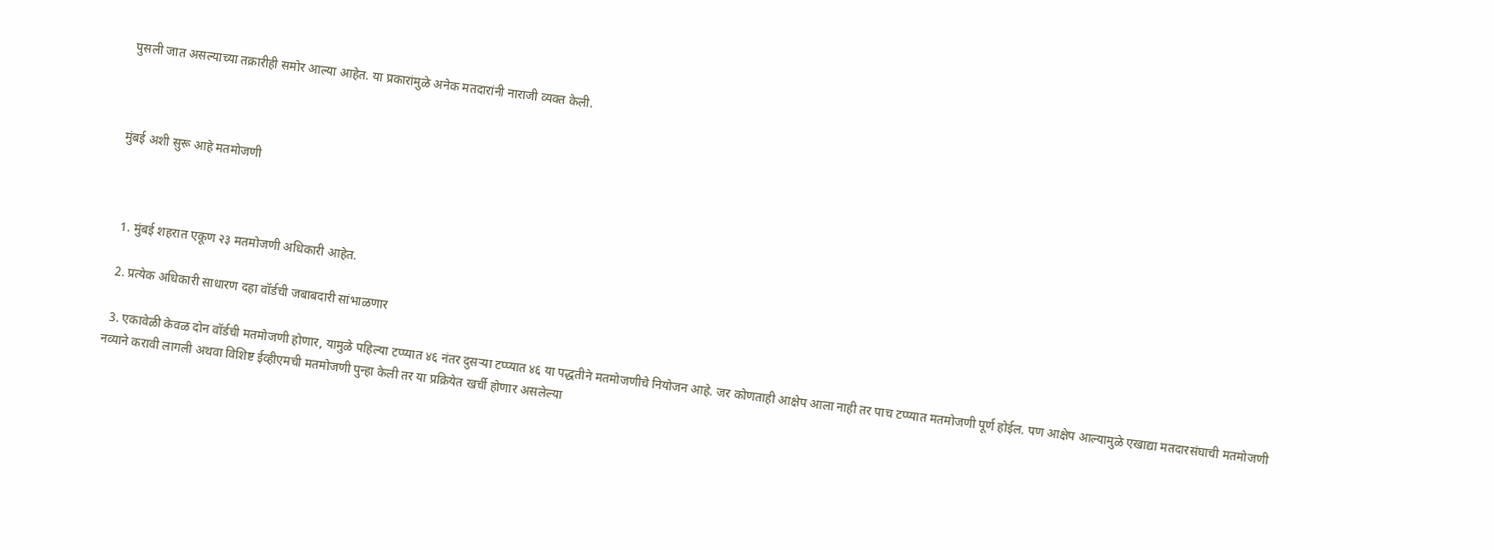पुसली जात असल्याच्या तक्रारीही समोर आल्या आहेत. या प्रकारांमुळे अनेक मतदारांनी नाराजी व्यक्त केली.



मुंबई अशी सुरू आहे मतमोजणी



  1. मुंबई शहरात एकूण २३ मतमोजणी अधिकारी आहेत.

  2. प्रत्येक अधिकारी साधारण दहा वॉर्डची जबाबदारी सांभाळणार

  3. एकावेळी केवळ दोन वॉर्डची मतमोजणी होणार, यामुळे पहिल्या टप्प्यात ४६ नंतर दुसऱ्या टप्प्यात ४६ या पद्धतीने मतमोजणीचे नियोजन आहे. जर कोणताही आक्षेप आला नाही तर पाच टप्प्यात मतमोजणी पूर्ण होईल. पण आक्षेप आल्यामुळे एखाद्या मतदारसंघाची मतमोजणी नव्याने करावी लागली अथवा विशिष्ट ईव्हीएमची मतमोजणी पुन्हा केली तर या प्रक्रियेत खर्ची होणार असलेल्या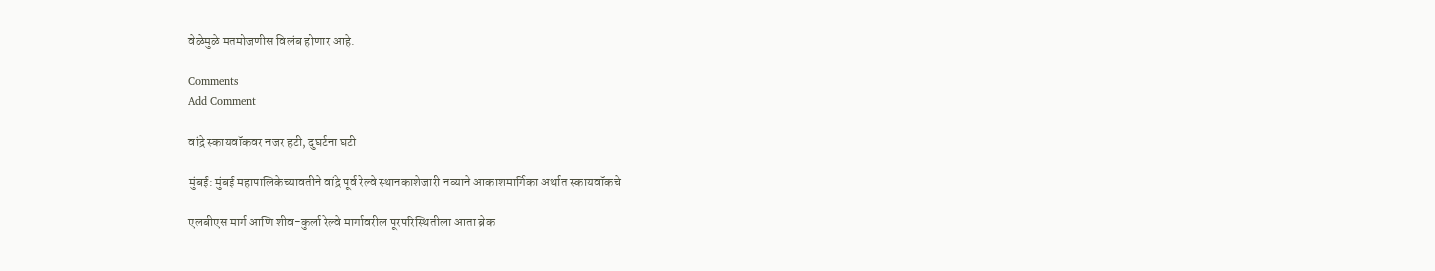वेळेमुळे मतमोजणीस विलंब होणार आहे.

Comments
Add Comment

वांद्रे स्कायवॉकवर नजर हटी, दुघर्टना घटी

मुंबई: मुंबई महापालिकेच्यावतीने वांद्रे पूर्व रेल्वे स्थानकाशेजारी नव्याने आकाशमार्गिका अर्थात स्कायवॉकचे

एलबीएस मार्ग आणि शीव-कुर्ला रेल्वे मार्गावरील पूरपरिस्थितीला आता ब्रेक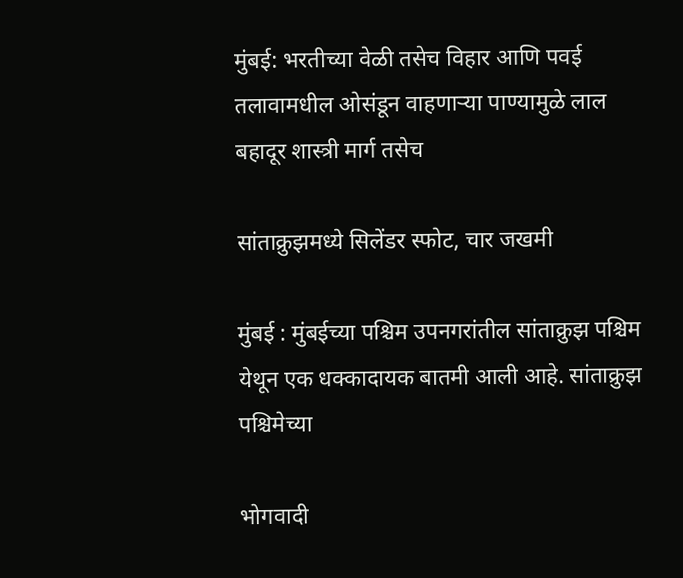मुंबई: भरतीच्या वेळी तसेच विहार आणि पवई तलावामधील ओसंडून वाहणाऱ्या पाण्यामुळे लाल बहादूर शास्त्री मार्ग तसेच

सांताक्रुझमध्ये सिलेंडर स्फोट, चार जखमी

मुंबई : मुंबईच्या पश्चिम उपनगरांतील सांताक्रुझ पश्चिम येथून एक धक्कादायक बातमी आली आहे. सांताक्रुझ पश्चिमेच्या

भोगवादी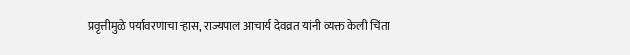प्रवृत्तीमुळे पर्यावरणाचा ऱ्हास, राज्यपाल आचार्य देवव्रत यांनी व्यक्त केली चिंता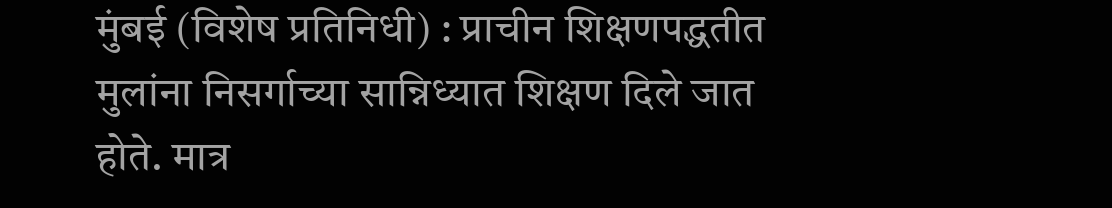मुंबई (विशेष प्रतिनिधी) : प्राचीन शिक्षणपद्धतीत मुलांना निसर्गाच्या सान्निध्यात शिक्षण दिले जात होते. मात्र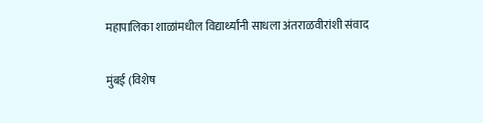महापालिका शाळांमधील विद्यार्थ्यांनी साधला अंतराळवीरांशी संवाद

मुंबई (विशेष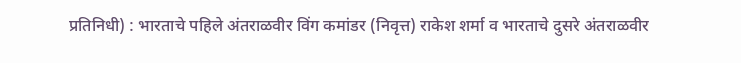प्रतिनिधी) : भारताचे पहिले अंतराळवीर विंग कमांडर (निवृत्त) राकेश शर्मा व भारताचे दुसरे अंतराळवीर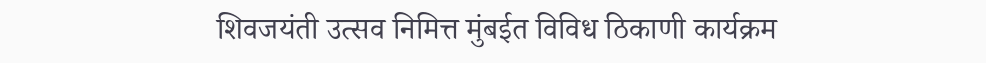शिवजयंती उत्सव निमित्त मुंबईत विविध ठिकाणी कार्यक्रम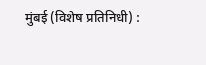मुंबई (विशेष प्रतिनिधी) :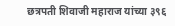छत्रपती शिवाजी महाराज यांच्या ३९६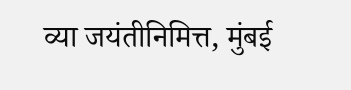व्या जयंतीनिमित्त, मुंबई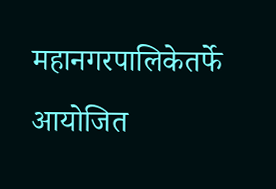महानगरपालिकेतर्फे आयोजित